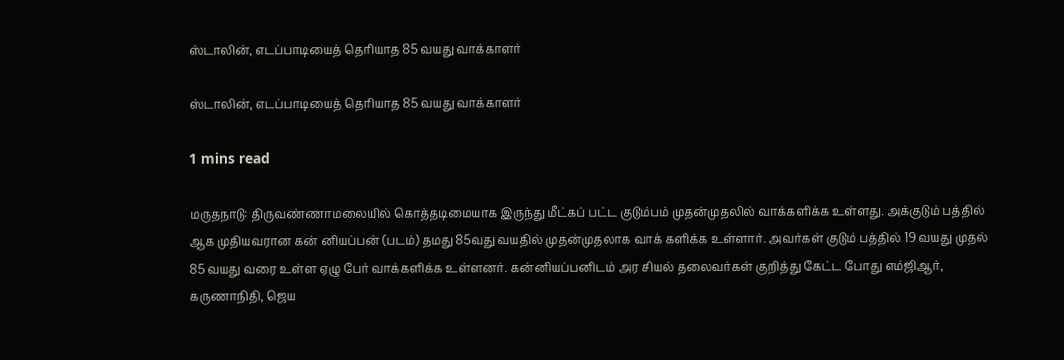ஸ்டாலின், எடப்பாடியைத் தெரியாத 85 வயது வாக்காளர்

ஸ்டாலின், எடப்பாடியைத் தெரியாத 85 வயது வாக்காளர்

1 mins read

மருதநாடு: திருவண்ணாமலையில் கொத்தடிமையாக இருந்து மீட்கப் பட்ட குடும்பம் முதன்முதலில் வாக்களிக்க உள்ளது. அக்குடும் பத்தில் ஆக முதியவரான கன் னியப்பன் (படம்) தமது 85வது வயதில் முதன்முதலாக வாக் களிக்க உள்ளார். அவர்கள் குடும் பத்தில் 19 வயது முதல் 85 வயது வரை உள்ள ஏழு பேர் வாக்களிக்க உள்ளனர். கன்னியப்பனிடம் அர சியல் தலைவர்கள் குறித்து கேட்ட போது எம்ஜிஆர், கருணாநிதி, ஜெய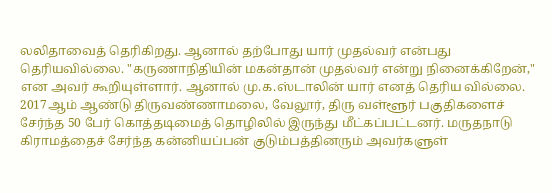லலிதாவைத் தெரிகிறது. ஆனால் தற்போது யார் முதல்வர் என்பது தெரியவில்லை. "கருணாநிதியின் மகன்தான் முதல்வர் என்று நினைக்கிறேன்," என அவர் கூறியுள்ளார். ஆனால் மு.க.ஸ்டாலின் யார் எனத் தெரிய வில்லை. 2017ஆம் ஆண்டு திருவண்ணாமலை, வேலூர், திரு வள்ளூர் பகுதிகளைச் சேர்ந்த 50 பேர் கொத்தடிமைத் தொழிலில் இருந்து மீட்கப்பட்டனர். மருதநாடு கிராமத்தைச் சேர்ந்த கன்னியப்பன் குடும்பத்தினரும் அவர்களுள்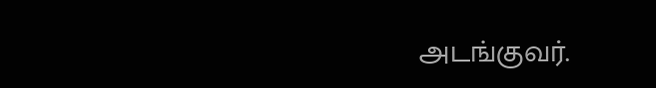அடங்குவர்.